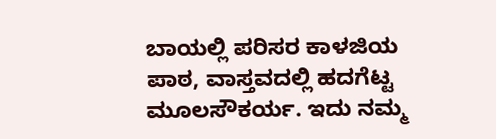ಬಾಯಲ್ಲಿ ಪರಿಸರ ಕಾಳಜಿಯ ಪಾಠ, ವಾಸ್ತವದಲ್ಲಿ ಹದಗೆಟ್ಟ ಮೂಲಸೌಕರ್ಯ. ಇದು ನಮ್ಮ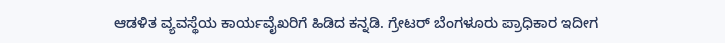ಆಡಳಿತ ವ್ಯವಸ್ಥೆಯ ಕಾರ್ಯವೈಖರಿಗೆ ಹಿಡಿದ ಕನ್ನಡಿ. ಗ್ರೇಟರ್ ಬೆಂಗಳೂರು ಪ್ರಾಧಿಕಾರ ಇದೀಗ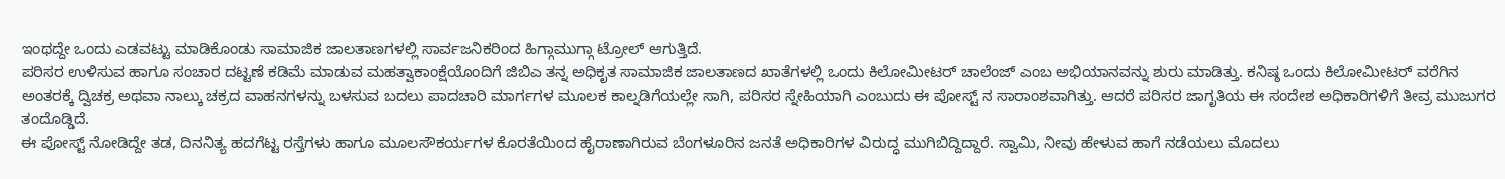ಇಂಥದ್ದೇ ಒಂದು ಎಡವಟ್ಟು ಮಾಡಿಕೊಂಡು ಸಾಮಾಜಿಕ ಜಾಲತಾಣಗಳಲ್ಲಿ ಸಾರ್ವಜನಿಕರಿಂದ ಹಿಗ್ಗಾಮುಗ್ಗಾ ಟ್ರೋಲ್ ಆಗುತ್ತಿದೆ.
ಪರಿಸರ ಉಳಿಸುವ ಹಾಗೂ ಸಂಚಾರ ದಟ್ಟಣೆ ಕಡಿಮೆ ಮಾಡುವ ಮಹತ್ವಾಕಾಂಕ್ಷೆಯೊಂದಿಗೆ ಜಿಬಿಎ ತನ್ನ ಅಧಿಕೃತ ಸಾಮಾಜಿಕ ಜಾಲತಾಣದ ಖಾತೆಗಳಲ್ಲಿ ಒಂದು ಕಿಲೋಮೀಟರ್ ಚಾಲೆಂಜ್ ಎಂಬ ಅಭಿಯಾನವನ್ನು ಶುರು ಮಾಡಿತ್ತು. ಕನಿಷ್ಠ ಒಂದು ಕಿಲೋಮೀಟರ್ ವರೆಗಿನ ಅಂತರಕ್ಕೆ ದ್ವಿಚಕ್ರ ಅಥವಾ ನಾಲ್ಕು ಚಕ್ರದ ವಾಹನಗಳನ್ನು ಬಳಸುವ ಬದಲು ಪಾದಚಾರಿ ಮಾರ್ಗಗಳ ಮೂಲಕ ಕಾಲ್ನಡಿಗೆಯಲ್ಲೇ ಸಾಗಿ, ಪರಿಸರ ಸ್ನೇಹಿಯಾಗಿ ಎಂಬುದು ಈ ಪೋಸ್ಟ್ ನ ಸಾರಾಂಶವಾಗಿತ್ತು. ಆದರೆ ಪರಿಸರ ಜಾಗೃತಿಯ ಈ ಸಂದೇಶ ಅಧಿಕಾರಿಗಳಿಗೆ ತೀವ್ರ ಮುಜುಗರ ತಂದೊಡ್ಡಿದೆ.
ಈ ಪೋಸ್ಟ್ ನೋಡಿದ್ದೇ ತಡ, ದಿನನಿತ್ಯ ಹದಗೆಟ್ಟ ರಸ್ತೆಗಳು ಹಾಗೂ ಮೂಲಸೌಕರ್ಯಗಳ ಕೊರತೆಯಿಂದ ಹೈರಾಣಾಗಿರುವ ಬೆಂಗಳೂರಿನ ಜನತೆ ಅಧಿಕಾರಿಗಳ ವಿರುದ್ಧ ಮುಗಿಬಿದ್ದಿದ್ದಾರೆ. ಸ್ವಾಮಿ, ನೀವು ಹೇಳುವ ಹಾಗೆ ನಡೆಯಲು ಮೊದಲು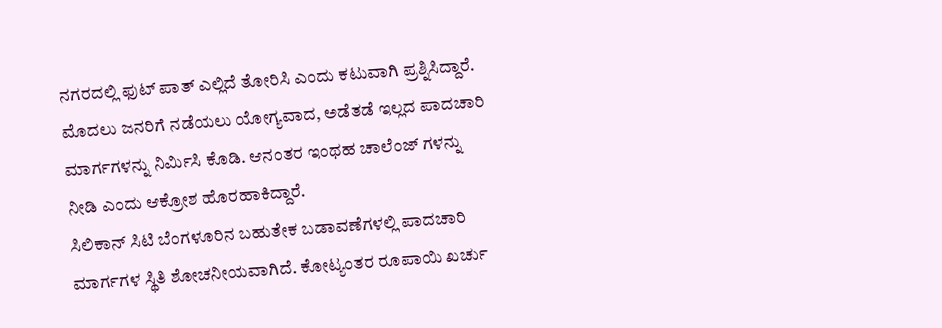ನಗರದಲ್ಲಿ ಫುಟ್ ಪಾತ್ ಎಲ್ಲಿದೆ ತೋರಿಸಿ ಎಂದು ಕಟುವಾಗಿ ಪ್ರಶ್ನಿಸಿದ್ದಾರೆ. ಮೊದಲು ಜನರಿಗೆ ನಡೆಯಲು ಯೋಗ್ಯವಾದ, ಅಡೆತಡೆ ಇಲ್ಲದ ಪಾದಚಾರಿ ಮಾರ್ಗಗಳನ್ನು ನಿರ್ಮಿಸಿ ಕೊಡಿ. ಆನಂತರ ಇಂಥಹ ಚಾಲೆಂಜ್ ಗಳನ್ನು ನೀಡಿ ಎಂದು ಆಕ್ರೋಶ ಹೊರಹಾಕಿದ್ದಾರೆ.
ಸಿಲಿಕಾನ್ ಸಿಟಿ ಬೆಂಗಳೂರಿನ ಬಹುತೇಕ ಬಡಾವಣೆಗಳಲ್ಲಿ ಪಾದಚಾರಿ ಮಾರ್ಗಗಳ ಸ್ಥಿತಿ ಶೋಚನೀಯವಾಗಿದೆ. ಕೋಟ್ಯಂತರ ರೂಪಾಯಿ ಖರ್ಚು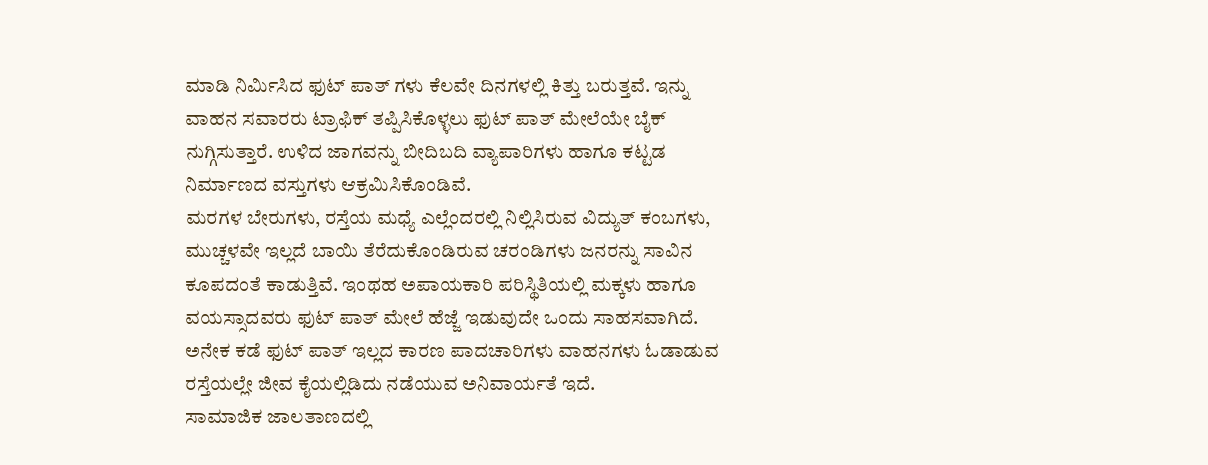ಮಾಡಿ ನಿರ್ಮಿಸಿದ ಫುಟ್ ಪಾತ್ ಗಳು ಕೆಲವೇ ದಿನಗಳಲ್ಲಿ ಕಿತ್ತು ಬರುತ್ತವೆ. ಇನ್ನು ವಾಹನ ಸವಾರರು ಟ್ರಾಫಿಕ್ ತಪ್ಪಿಸಿಕೊಳ್ಳಲು ಫುಟ್ ಪಾತ್ ಮೇಲೆಯೇ ಬೈಕ್ ನುಗ್ಗಿಸುತ್ತಾರೆ. ಉಳಿದ ಜಾಗವನ್ನು ಬೀದಿಬದಿ ವ್ಯಾಪಾರಿಗಳು ಹಾಗೂ ಕಟ್ಟಡ ನಿರ್ಮಾಣದ ವಸ್ತುಗಳು ಆಕ್ರಮಿಸಿಕೊಂಡಿವೆ.
ಮರಗಳ ಬೇರುಗಳು, ರಸ್ತೆಯ ಮಧ್ಯೆ ಎಲ್ಲೆಂದರಲ್ಲಿ ನಿಲ್ಲಿಸಿರುವ ವಿದ್ಯುತ್ ಕಂಬಗಳು, ಮುಚ್ಚಳವೇ ಇಲ್ಲದೆ ಬಾಯಿ ತೆರೆದುಕೊಂಡಿರುವ ಚರಂಡಿಗಳು ಜನರನ್ನು ಸಾವಿನ ಕೂಪದಂತೆ ಕಾಡುತ್ತಿವೆ. ಇಂಥಹ ಅಪಾಯಕಾರಿ ಪರಿಸ್ಥಿತಿಯಲ್ಲಿ ಮಕ್ಕಳು ಹಾಗೂ ವಯಸ್ಸಾದವರು ಫುಟ್ ಪಾತ್ ಮೇಲೆ ಹೆಜ್ಜೆ ಇಡುವುದೇ ಒಂದು ಸಾಹಸವಾಗಿದೆ. ಅನೇಕ ಕಡೆ ಫುಟ್ ಪಾತ್ ಇಲ್ಲದ ಕಾರಣ ಪಾದಚಾರಿಗಳು ವಾಹನಗಳು ಓಡಾಡುವ ರಸ್ತೆಯಲ್ಲೇ ಜೀವ ಕೈಯಲ್ಲಿಡಿದು ನಡೆಯುವ ಅನಿವಾರ್ಯತೆ ಇದೆ.
ಸಾಮಾಜಿಕ ಜಾಲತಾಣದಲ್ಲಿ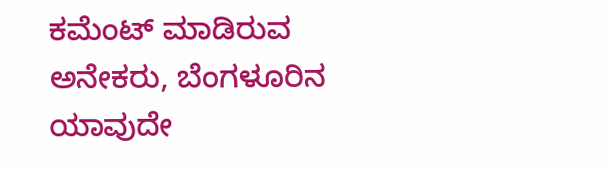ಕಮೆಂಟ್ ಮಾಡಿರುವ ಅನೇಕರು, ಬೆಂಗಳೂರಿನ ಯಾವುದೇ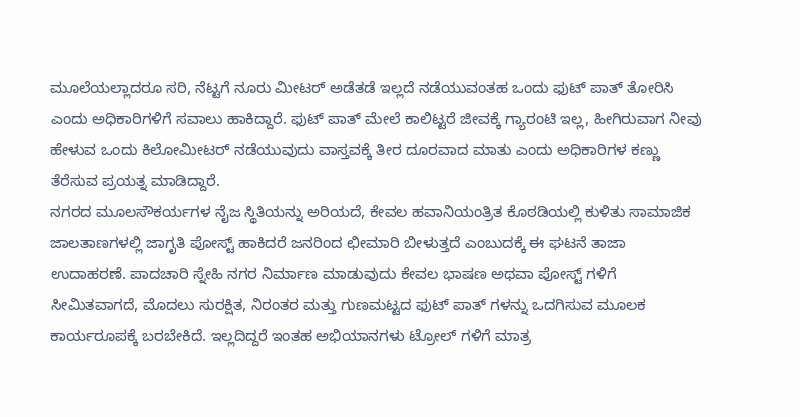ಮೂಲೆಯಲ್ಲಾದರೂ ಸರಿ, ನೆಟ್ಟಗೆ ನೂರು ಮೀಟರ್ ಅಡೆತಡೆ ಇಲ್ಲದೆ ನಡೆಯುವಂತಹ ಒಂದು ಫುಟ್ ಪಾತ್ ತೋರಿಸಿ ಎಂದು ಅಧಿಕಾರಿಗಳಿಗೆ ಸವಾಲು ಹಾಕಿದ್ದಾರೆ. ಫುಟ್ ಪಾತ್ ಮೇಲೆ ಕಾಲಿಟ್ಟರೆ ಜೀವಕ್ಕೆ ಗ್ಯಾರಂಟಿ ಇಲ್ಲ, ಹೀಗಿರುವಾಗ ನೀವು ಹೇಳುವ ಒಂದು ಕಿಲೋಮೀಟರ್ ನಡೆಯುವುದು ವಾಸ್ತವಕ್ಕೆ ತೀರ ದೂರವಾದ ಮಾತು ಎಂದು ಅಧಿಕಾರಿಗಳ ಕಣ್ಣು ತೆರೆಸುವ ಪ್ರಯತ್ನ ಮಾಡಿದ್ದಾರೆ.
ನಗರದ ಮೂಲಸೌಕರ್ಯಗಳ ನೈಜ ಸ್ಥಿತಿಯನ್ನು ಅರಿಯದೆ, ಕೇವಲ ಹವಾನಿಯಂತ್ರಿತ ಕೊಠಡಿಯಲ್ಲಿ ಕುಳಿತು ಸಾಮಾಜಿಕ ಜಾಲತಾಣಗಳಲ್ಲಿ ಜಾಗೃತಿ ಪೋಸ್ಟ್ ಹಾಕಿದರೆ ಜನರಿಂದ ಛೀಮಾರಿ ಬೀಳುತ್ತದೆ ಎಂಬುದಕ್ಕೆ ಈ ಘಟನೆ ತಾಜಾ ಉದಾಹರಣೆ. ಪಾದಚಾರಿ ಸ್ನೇಹಿ ನಗರ ನಿರ್ಮಾಣ ಮಾಡುವುದು ಕೇವಲ ಭಾಷಣ ಅಥವಾ ಪೋಸ್ಟ್ ಗಳಿಗೆ ಸೀಮಿತವಾಗದೆ, ಮೊದಲು ಸುರಕ್ಷಿತ, ನಿರಂತರ ಮತ್ತು ಗುಣಮಟ್ಟದ ಫುಟ್ ಪಾತ್ ಗಳನ್ನು ಒದಗಿಸುವ ಮೂಲಕ ಕಾರ್ಯರೂಪಕ್ಕೆ ಬರಬೇಕಿದೆ. ಇಲ್ಲದಿದ್ದರೆ ಇಂತಹ ಅಭಿಯಾನಗಳು ಟ್ರೋಲ್ ಗಳಿಗೆ ಮಾತ್ರ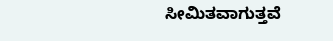ಸೀಮಿತವಾಗುತ್ತವೆ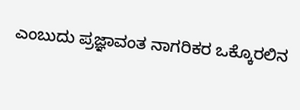ಎಂಬುದು ಪ್ರಜ್ಞಾವಂತ ನಾಗರಿಕರ ಒಕ್ಕೊರಲಿನ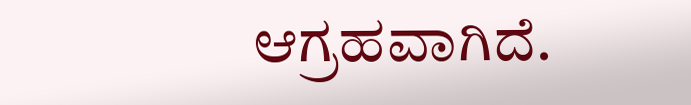ಆಗ್ರಹವಾಗಿದೆ.